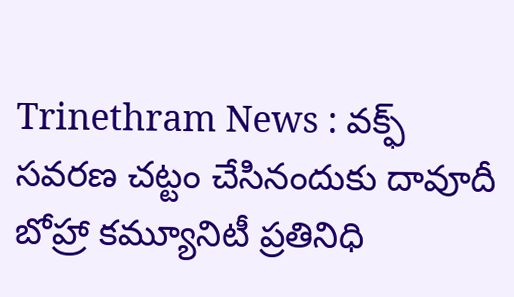Trinethram News : వక్ఫ్ సవరణ చట్టం చేసినందుకు దావూదీ బోహ్రా కమ్యూనిటీ ప్రతినిధి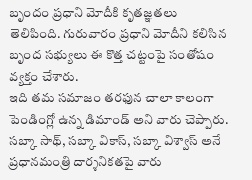బృందం ప్రధాని మోదీకి కృతజ్ఞతలు తెలిపింది. గురువారం ప్రధాని మోదీని కలిసిన బృంద సభ్యులు ఈ కొత్త చట్టంపై సంతోషం వ్యక్తం చేశారు.
ఇది తమ సమాజం తరఫున చాలా కాలంగా పెండింగ్లో ఉన్న డిమాండ్ అని వారు చెప్పారు. సబ్కా సాథ్, సబ్కా వికాస్, సబ్కా విశ్వాస్ అనే ప్రధానమంత్రి దార్శనికతపై వారు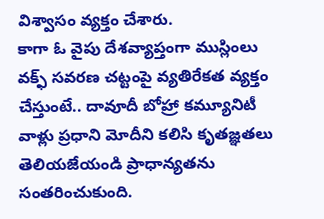విశ్వాసం వ్యక్తం చేశారు.
కాగా ఓ వైపు దేశవ్యాప్తంగా ముస్లింలు వక్ఫ్ సవరణ చట్టంపై వ్యతిరేకత వ్యక్తం చేస్తుంటే.. దావూదీ బోహ్రా కమ్యూనిటీ వాళ్లు ప్రధాని మోదీని కలిసి కృతజ్ఞతలు తెలియజేయండి ప్రాధాన్యతను సంతరించుకుంది.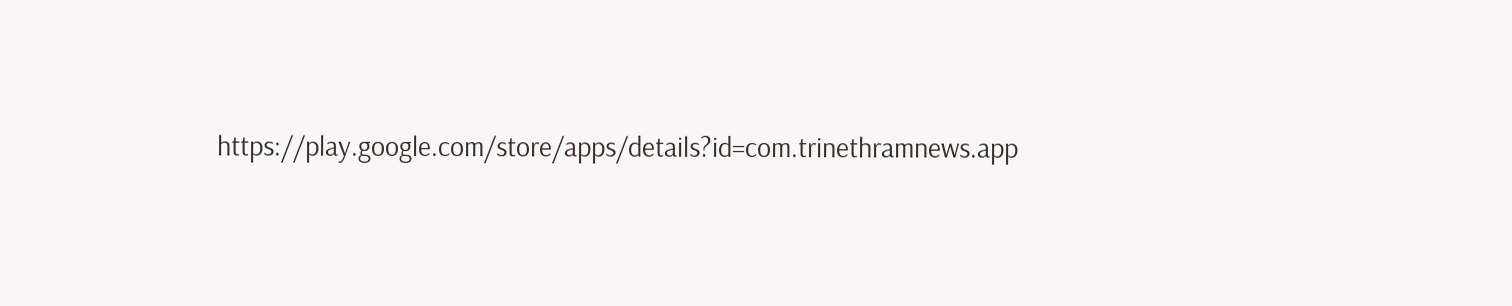https://play.google.com/store/apps/details?id=com.trinethramnews.app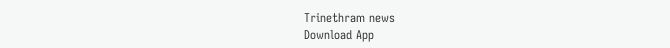Trinethram news
Download App